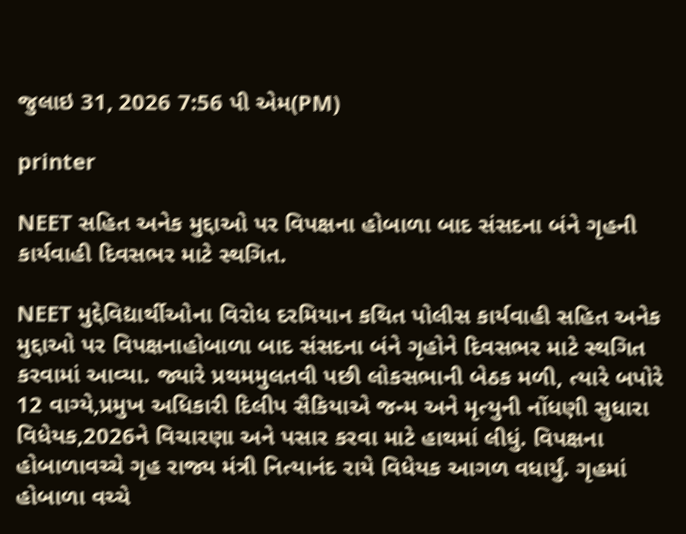જુલાઇ 31, 2026 7:56 પી એમ(PM)

printer

NEET સહિત અનેક મુદ્દાઓ પર વિપક્ષના હોબાળા બાદ સંસદના બંને ગૃહની કાર્યવાહી દિવસભર માટે સ્થગિત.

NEET મુદ્દેવિદ્યાર્થીઓના વિરોધ દરમિયાન કથિત પોલીસ કાર્યવાહી સહિત અનેક મુદ્દાઓ પર વિપક્ષનાહોબાળા બાદ સંસદના બંને ગૃહોને દિવસભર માટે સ્થગિત કરવામાં આવ્યા. જ્યારે પ્રથમમુલતવી પછી લોકસભાની બેઠક મળી, ત્યારે બપોરે 12 વાગ્યે,પ્રમુખ અધિકારી દિલીપ સૈકિયાએ જન્મ અને મૃત્યુની નોંધણી સુધારા વિધેયક,2026ને વિચારણા અને પસાર કરવા માટે હાથમાં લીધું. વિપક્ષના હોબાળાવચ્ચે ગૃહ રાજ્ય મંત્રી નિત્યાનંદ રાયે વિધેયક આગળ વધાર્યું. ગૃહમાં હોબાળા વચ્ચે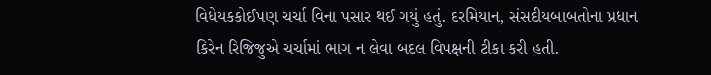વિધેયકકોઈપણ ચર્ચા વિના પસાર થઈ ગયું હતું. દરમિયાન, સંસદીયબાબતોના પ્રધાન કિરેન રિજિજુએ ચર્ચામાં ભાગ ન લેવા બદલ વિપક્ષની ટીકા કરી હતી.